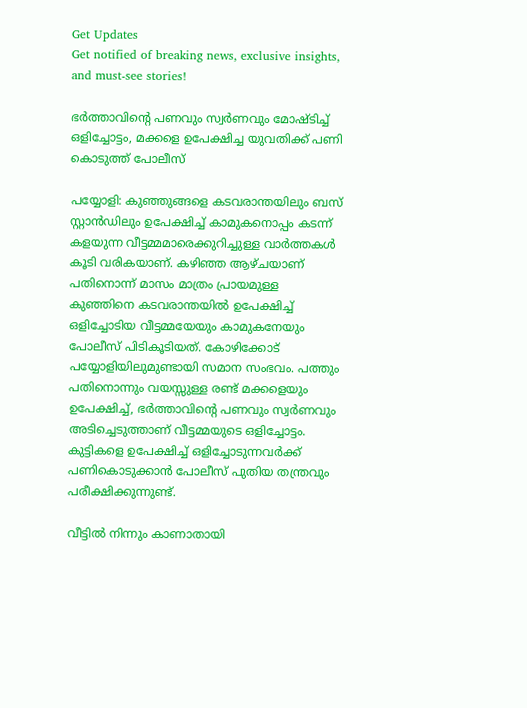Get Updates
Get notified of breaking news, exclusive insights, and must-see stories!

ഭർത്താവിന്റെ പണവും സ്വർണവും മോഷ്ടിച്ച് ഒളിച്ചോട്ടം, മക്കളെ ഉപേക്ഷിച്ച യുവതിക്ക് പണി കൊടുത്ത് പോലീസ്

പയ്യോളി: കുഞ്ഞുങ്ങളെ കടവരാന്തയിലും ബസ് സ്റ്റാന്‍ഡിലും ഉപേക്ഷിച്ച് കാമുകനൊപ്പം കടന്ന് കളയുന്ന വീട്ടമ്മമാരെക്കുറിച്ചുള്ള വാര്‍ത്തകള്‍ കൂടി വരികയാണ്. കഴിഞ്ഞ ആഴ്ചയാണ് പതിനൊന്ന് മാസം മാത്രം പ്രായമുള്ള കുഞ്ഞിനെ കടവരാന്തയില്‍ ഉപേക്ഷിച്ച് ഒളിച്ചോടിയ വീട്ടമ്മയേയും കാമുകനേയും പോലീസ് പിടികൂടിയത്. കോഴിക്കോട് പയ്യോളിയിലുമുണ്ടായി സമാന സംഭവം. പത്തും പതിനൊന്നും വയസ്സുള്ള രണ്ട് മക്കളെയും ഉപേക്ഷിച്ച്, ഭര്‍ത്താവിന്റെ പണവും സ്വര്‍ണവും അടിച്ചെടുത്താണ് വീട്ടമ്മയുടെ ഒളിച്ചോട്ടം. കുട്ടികളെ ഉപേക്ഷിച്ച് ഒളിച്ചോടുന്നവർക്ക് പണികൊടുക്കാൻ പോലീസ് പുതിയ തന്ത്രവും പരീക്ഷിക്കുന്നുണ്ട്.

വീട്ടിൽ നിന്നും കാണാതായി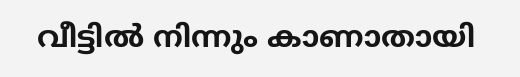വീട്ടിൽ നിന്നും കാണാതായി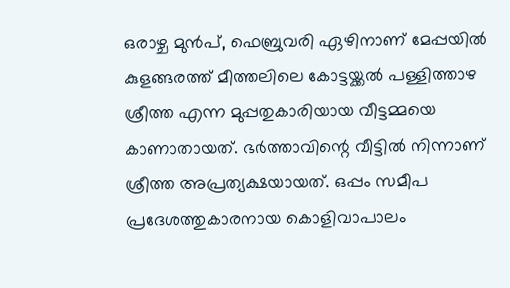ഒരാഴ്ച മുന്‍പ്, ഫെബ്രുവരി ഏഴിനാണ് മേപ്പയില്‍ കുളങ്ങരത്ത് മീത്തലിലെ കോട്ടയ്ക്കല്‍ പള്ളിത്താഴ ശ്രീത്ത എന്ന മുപ്പതുകാരിയായ വീട്ടമ്മയെ കാണാതായത്. ഭര്‍ത്താവിന്റെ വീട്ടില്‍ നിന്നാണ് ശ്രീത്ത അപ്രത്യക്ഷയായത്. ഒപ്പം സമീപ പ്രദേശത്തുകാരനായ കൊളിവാപാലം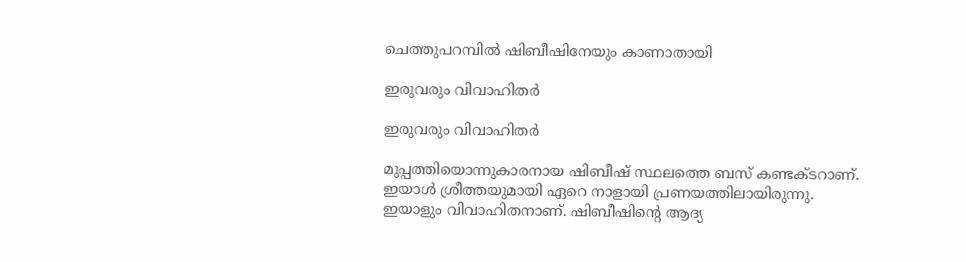ചെത്തുപറമ്പില്‍ ഷിബീഷിനേയും കാണാതായി

ഇരുവരും വിവാഹിതർ

ഇരുവരും വിവാഹിതർ

മുപ്പത്തിയൊന്നുകാരനായ ഷിബീഷ് സ്ഥലത്തെ ബസ് കണ്ടക്ടറാണ്. ഇയാള്‍ ശ്രീത്തയുമായി ഏറെ നാളായി പ്രണയത്തിലായിരുന്നു. ഇയാളും വിവാഹിതനാണ്. ഷിബീഷിന്റെ ആദ്യ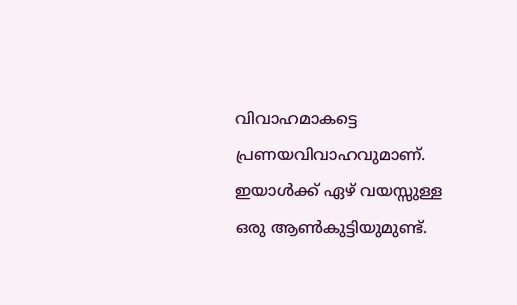വിവാഹമാകട്ടെ പ്രണയവിവാഹവുമാണ്. ഇയാള്‍ക്ക് ഏഴ് വയസ്സുള്ള ഒരു ആണ്‍കുട്ടിയുമുണ്ട്.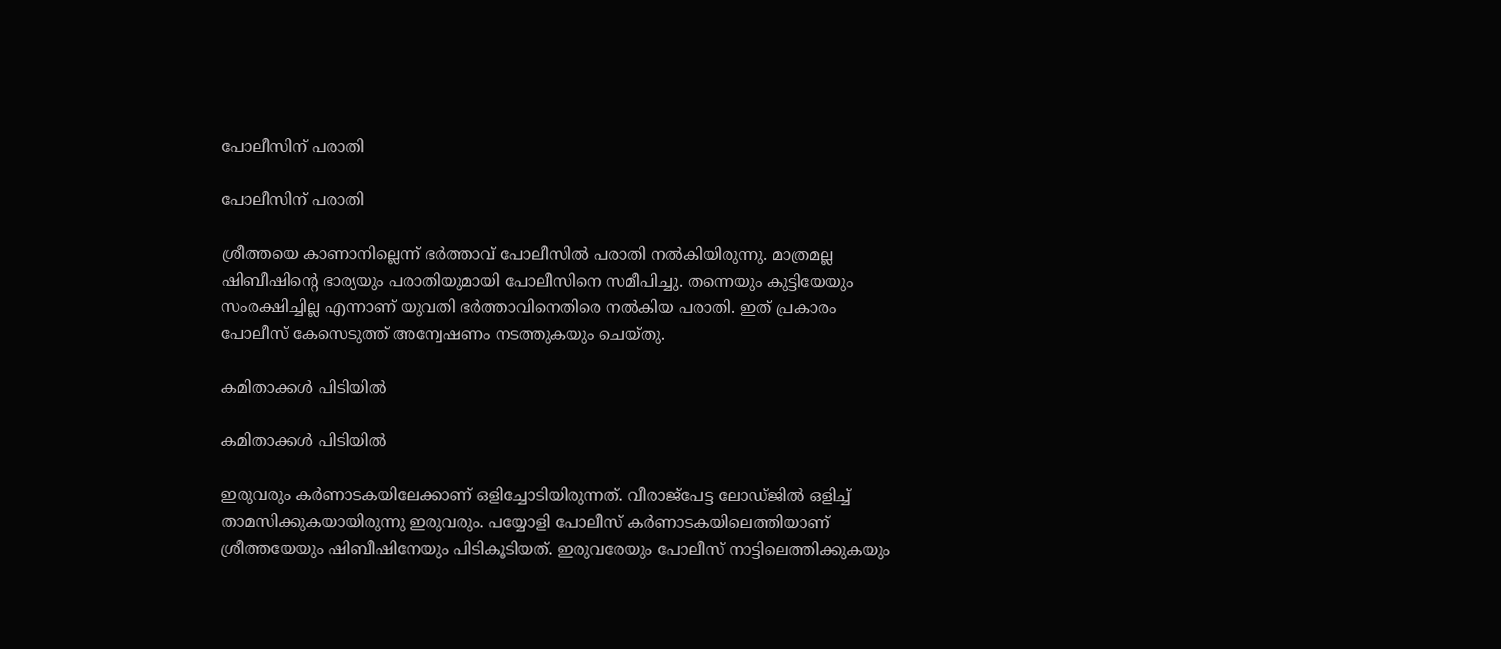പോലീസിന് പരാതി

പോലീസിന് പരാതി

ശ്രീത്തയെ കാണാനില്ലെന്ന് ഭര്‍ത്താവ് പോലീസില്‍ പരാതി നല്‍കിയിരുന്നു. മാത്രമല്ല ഷിബീഷിന്റെ ഭാര്യയും പരാതിയുമായി പോലീസിനെ സമീപിച്ചു. തന്നെയും കുട്ടിയേയും സംരക്ഷിച്ചില്ല എന്നാണ് യുവതി ഭര്‍ത്താവിനെതിരെ നല്‍കിയ പരാതി. ഇത് പ്രകാരം പോലീസ് കേസെടുത്ത് അന്വേഷണം നടത്തുകയും ചെയ്തു.

കമിതാക്കൾ പിടിയിൽ

കമിതാക്കൾ പിടിയിൽ

ഇരുവരും കര്‍ണാടകയിലേക്കാണ് ഒളിച്ചോടിയിരുന്നത്. വീരാജ്‌പേട്ട ലോഡ്ജില്‍ ഒളിച്ച് താമസിക്കുകയായിരുന്നു ഇരുവരും. പയ്യോളി പോലീസ് കര്‍ണാടകയിലെത്തിയാണ് ശ്രീത്തയേയും ഷിബീഷിനേയും പിടികൂടിയത്. ഇരുവരേയും പോലീസ് നാട്ടിലെത്തിക്കുകയും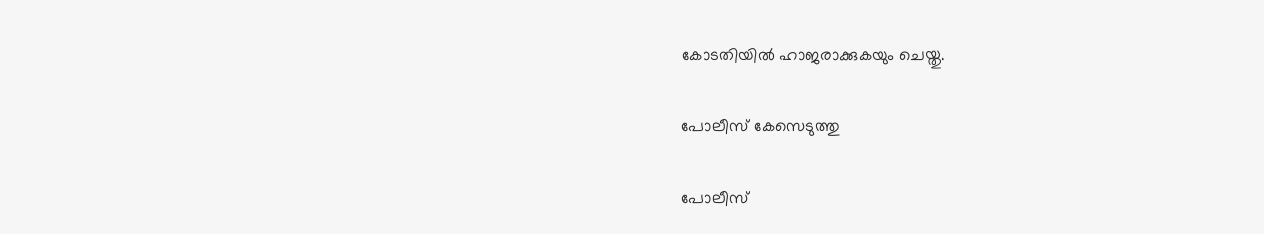കോടതിയില്‍ ഹാജരാക്കുകയും ചെയ്തു.

പോലീസ് കേസെടുത്തു

പോലീസ്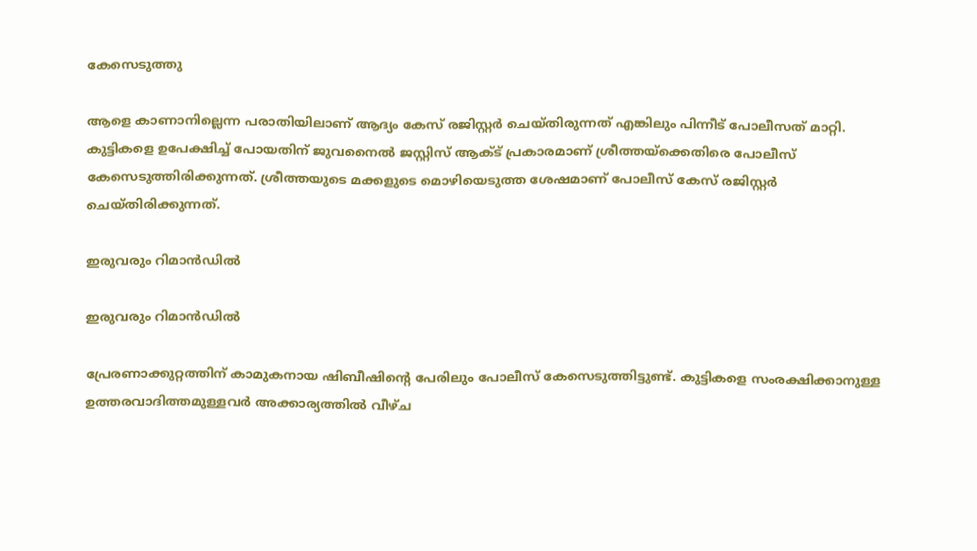കേസെടുത്തു

ആളെ കാണാനില്ലെന്ന പരാതിയിലാണ് ആദ്യം കേസ് രജിസ്റ്റര്‍ ചെയ്തിരുന്നത് എങ്കിലും പിന്നീട് പോലീസത് മാറ്റി. കുട്ടികളെ ഉപേക്ഷിച്ച് പോയതിന് ജുവനൈല്‍ ജസ്റ്റിസ് ആക്ട് പ്രകാരമാണ് ശ്രീത്തയ്‌ക്കെതിരെ പോലീസ് കേസെടുത്തിരിക്കുന്നത്. ശ്രീത്തയുടെ മക്കളുടെ മൊഴിയെടുത്ത ശേഷമാണ് പോലീസ് കേസ് രജിസ്റ്റര്‍ ചെയ്തിരിക്കുന്നത്.

ഇരുവരും റിമാൻഡിൽ

ഇരുവരും റിമാൻഡിൽ

പ്രേരണാക്കുറ്റത്തിന് കാമുകനായ ഷിബീഷിന്റെ പേരിലും പോലീസ് കേസെടുത്തിട്ടുണ്ട്. കുട്ടികളെ സംരക്ഷിക്കാനുള്ള ഉത്തരവാദിത്തമുള്ളവര്‍ അക്കാര്യത്തില്‍ വീഴ്ച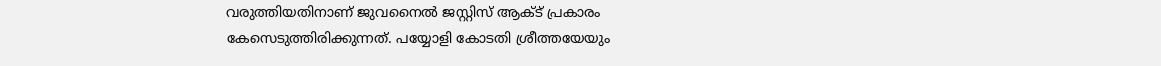വരുത്തിയതിനാണ് ജുവനൈല്‍ ജസ്റ്റിസ് ആക്ട് പ്രകാരം കേസെടുത്തിരിക്കുന്നത്. പയ്യോളി കോടതി ശ്രീത്തയേയും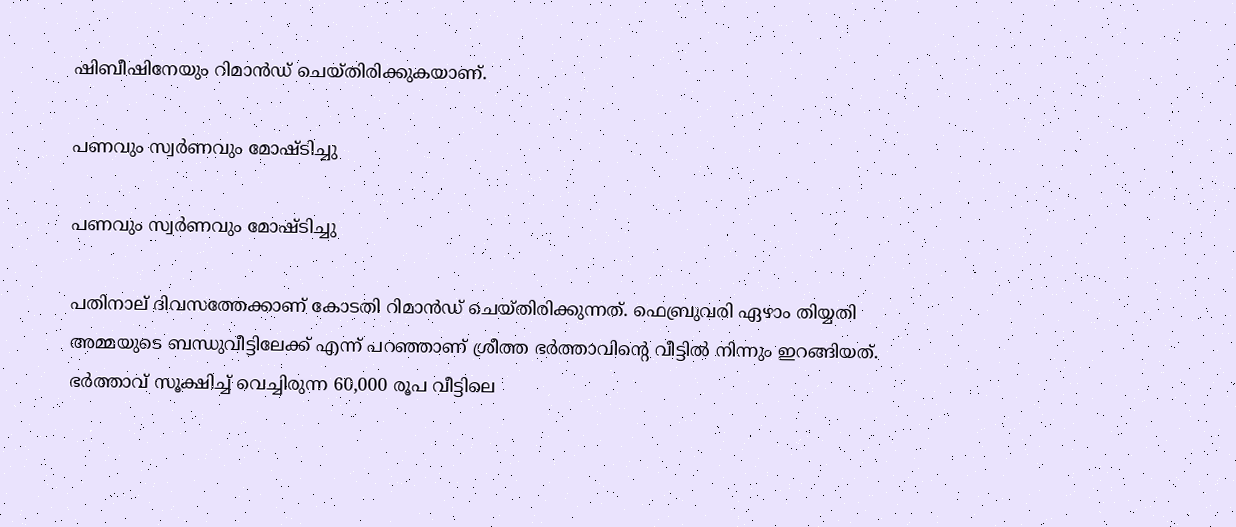ഷിബീഷിനേയും റിമാന്‍ഡ് ചെയ്തിരിക്കുകയാണ്.

പണവും സ്വർണവും മോഷ്ടിച്ചു

പണവും സ്വർണവും മോഷ്ടിച്ചു

പതിനാല് ദിവസത്തേക്കാണ് കോടതി റിമാന്‍ഡ് ചെയ്തിരിക്കുന്നത്. ഫെബ്രുവരി ഏഴാം തിയ്യതി അമ്മയുടെ ബന്ധുവീട്ടിലേക്ക് എന്ന് പറഞ്ഞാണ് ശ്രീത്ത ഭര്‍ത്താവിന്റെ വീട്ടില്‍ നിന്നും ഇറങ്ങിയത്. ഭര്‍ത്താവ് സൂക്ഷിച്ച് വെച്ചിരുന്ന 60,000 രൂപ വീട്ടിലെ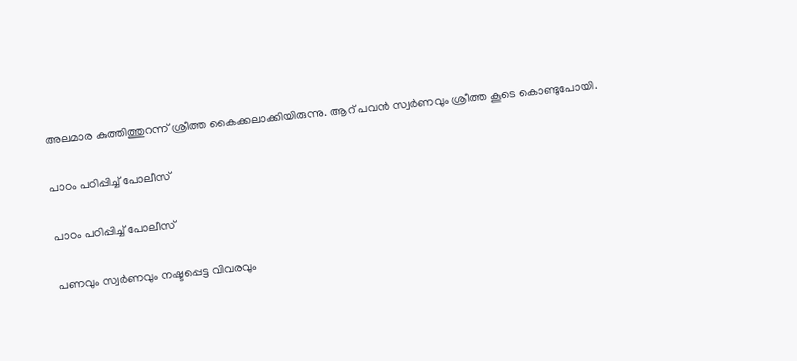അലമാര കുത്തിത്തുറന്ന് ശ്രീത്ത കൈക്കലാക്കിയിരുന്നു. ആറ് പവന്‍ സ്വര്‍ണവും ശ്രീത്ത കൂടെ കൊണ്ടുപോയി.

പാഠം പഠിപ്പിച്ച് പോലീസ്

പാഠം പഠിപ്പിച്ച് പോലീസ്

പണവും സ്വര്‍ണവും നഷ്ടപ്പെട്ട വിവരവും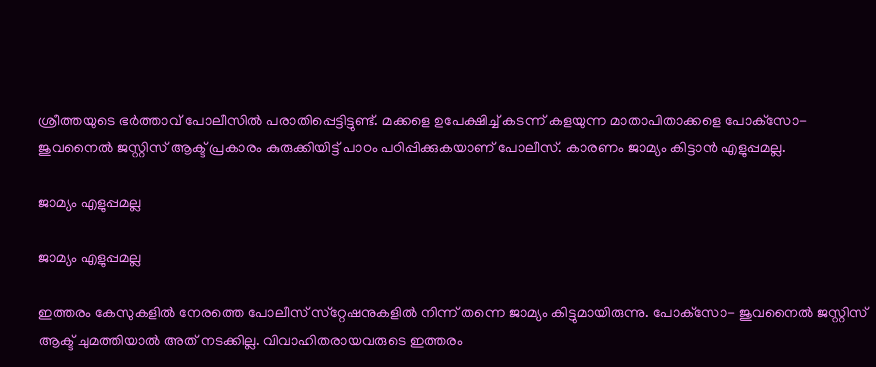ശ്രീത്തയുടെ ഭര്‍ത്താവ് പോലീസില്‍ പരാതിപ്പെട്ടിട്ടുണ്ട്. മക്കളെ ഉപേക്ഷിച്ച് കടന്ന് കളയുന്ന മാതാപിതാക്കളെ പോക്‌സോ- ജുവനൈല്‍ ജസ്റ്റിസ് ആക്ട് പ്രകാരം കുരുക്കിയിട്ട് പാഠം പഠിപ്പിക്കുകയാണ് പോലീസ്. കാരണം ജാമ്യം കിട്ടാന്‍ എളുപ്പമല്ല.

ജാമ്യം എളുപ്പമല്ല

ജാമ്യം എളുപ്പമല്ല

ഇത്തരം കേസുകളില്‍ നേരത്തെ പോലീസ് സ്‌റ്റേഷനുകളില്‍ നിന്ന് തന്നെ ജാമ്യം കിട്ടുമായിരുന്നു. പോക്‌സോ- ജുവനൈല്‍ ജസ്റ്റിസ് ആക്ട് ചുമത്തിയാല്‍ അത് നടക്കില്ല. വിവാഹിതരായവരുടെ ഇത്തരം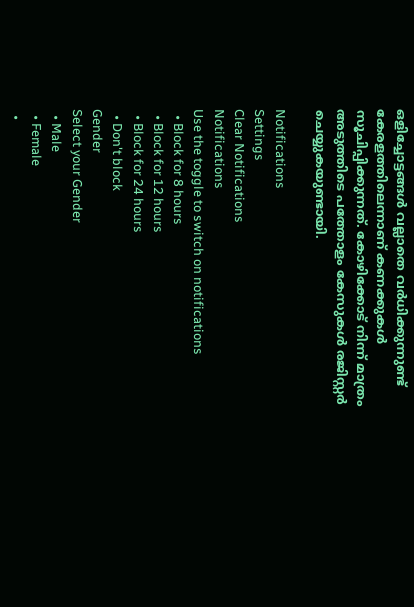ഒളിച്ചോട്ടങ്ങള്‍ വല്ലാതെ വര്‍ധിക്കുന്നുണ്ട് കേരളത്തിലെന്നാണ് കണക്കുകള്‍ സൂചിപ്പിക്കുന്നത്. കോഴിക്കോട് നിന്ന് മാത്രം അടുത്തിടെ പത്തോളം കേസുകള്‍ രജിസ്റ്റര്‍ ചെയ്യുകയുണ്ടായി.

Notifications
Settings
Clear Notifications
Notifications
Use the toggle to switch on notifications
  • Block for 8 hours
  • Block for 12 hours
  • Block for 24 hours
  • Don't block
Gender
Select your Gender
  • Male
  • Female
  •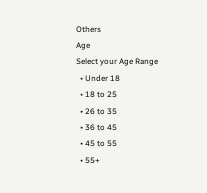Others
Age
Select your Age Range
  • Under 18
  • 18 to 25
  • 26 to 35
  • 36 to 45
  • 45 to 55
  • 55+